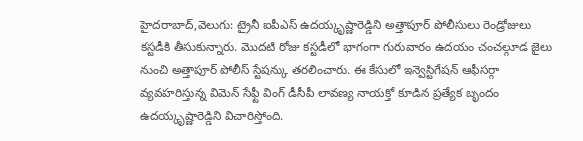హైదరాబాద్,వెలుగు: ట్రైనీ ఐపీఎస్ ఉదయ్కృష్ణారెడ్డిని అత్తాపూర్ పోలీసులు రెండ్రోజులు కస్టడీకి తీసుకున్నారు. మొదటి రోజు కస్టడీలో భాగంగా గురువారం ఉదయం చంచల్గూడ జైలు నుంచి అత్తాపూర్ పోలీస్ స్టేషన్కు తరలించారు. ఈ కేసులో ఇన్వెస్టిగేషన్ ఆఫీసర్గా వ్యవహరిస్తున్న విమెన్ సేఫ్టీ వింగ్ డీసీపీ లావణ్య నాయక్తో కూడిన ప్రత్యేక బృందం ఉదయ్కృష్ణారెడ్డిని విచారిస్తోంది.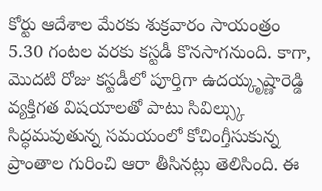కోర్టు ఆదేశాల మేరకు శుక్రవారం సాయంత్రం 5.30 గంటల వరకు కస్టడీ కొనసాగనుంది. కాగా, మొదటి రోజు కస్టడీలో పూర్తిగా ఉదయ్కృష్ణారెడ్డి వ్యక్తిగత విషయాలతో పాటు సివిల్స్కు సిద్ధమవుతున్న సమయంలో కోచింగ్తీసుకున్న ప్రాంతాల గురించి ఆరా తీసినట్లు తెలిసింది. ఈ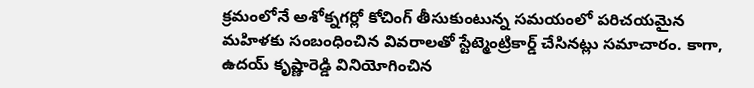క్రమంలోనే అశోక్నగర్లో కోచింగ్ తీసుకుంటున్న సమయంలో పరిచయమైన మహిళకు సంబంధించిన వివరాలతో స్టేట్మెంట్రికార్డ్ చేసినట్లు సమాచారం. కాగా, ఉదయ్ కృష్ణారెడ్డి వినియోగించిన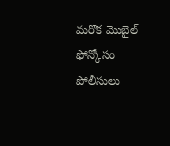మరొక మొబైల్ ఫోన్కోసం పోలీసులు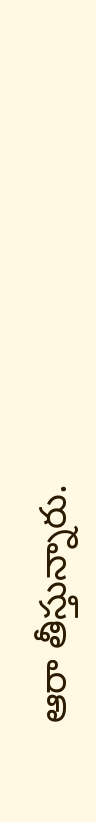ఆరా తీస్తున్నారు.